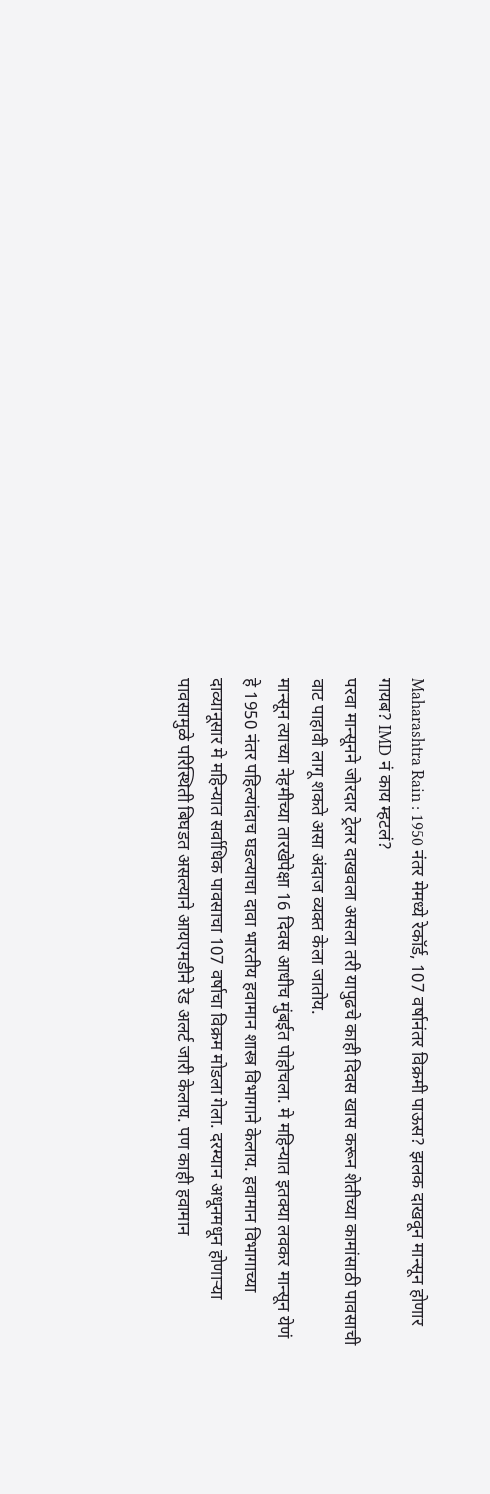Maharashtra Rain : 1950 नंतर मेमध्ये रेकॉर्ड, 107 वर्षानंतर विक्रमी पाऊस? झलक दाखवून मान्सून होणार गायब? IMD नं काय म्हटलं?
परवा मान्सूनने जोरदार ट्रेलर दाखवला असला तरी यापुढचे काही दिवस खास करून शेतीच्या कामांसाठी पावसाची वाट पाहावी लागू शकते असा अंदाज व्यक्त केला जातोय.
मान्सून त्याच्या नेहमीच्या तारखेपेक्षा 16 दिवस आधीच मुंबईत पोहोचला. मे महिन्यात इतक्या लवकर मान्सून येणं हे 1950 नंतर पहिल्यांदाच घडल्याचा दावा भारतीय हवामान शास्त्र विभागाने केलाय. हवामान विभागाच्या दाव्यानूसार मे महिन्यात सर्वाधिक पावसाचा 107 वर्षाचा विक्रम मोडला गेला. दरम्यान अधूनमधून होणाऱ्या पावसामुळे परिस्थिती बिघडत असल्याने आयएमडीने रेड अलर्ट जारी केलाय. पण काही हवामान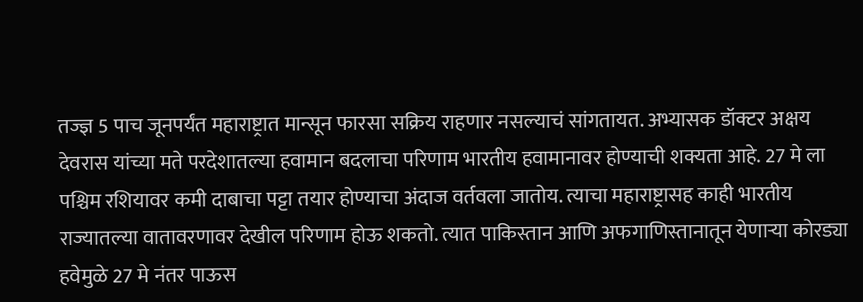तज्ज्ञ 5 पाच जूनपर्यंत महाराष्ट्रात मान्सून फारसा सक्रिय राहणार नसल्याचं सांगतायत. अभ्यासक डॉक्टर अक्षय देवरास यांच्या मते परदेशातल्या हवामान बदलाचा परिणाम भारतीय हवामानावर होण्याची शक्यता आहे. 27 मे ला पश्चिम रशियावर कमी दाबाचा पट्टा तयार होण्याचा अंदाज वर्तवला जातोय. त्याचा महाराष्ट्रासह काही भारतीय राज्यातल्या वातावरणावर देखील परिणाम होऊ शकतो. त्यात पाकिस्तान आणि अफगाणिस्तानातून येणाऱ्या कोरड्या हवेमुळे 27 मे नंतर पाऊस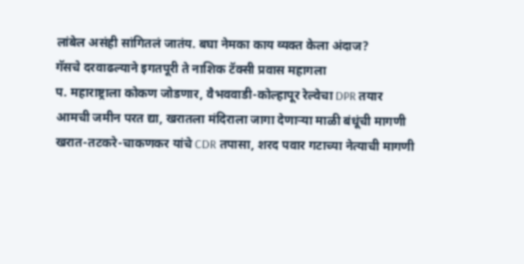लांबेल असंही सांगितलं जातंय. बघा नेमका काय व्यक्त केला अंदाज?
गॅसचे दरवाढल्याने इगतपूरी ते नाशिक टॅक्सी प्रवास महागला
प. महाराष्ट्राला कोकण जोडणार, वैभववाडी-कोल्हापूर रेल्वेचा DPR तयार
आमची जमीन परत द्या, खरातला मंदिराला जागा देणाऱ्या माळी बंधूंची मागणी
खरात-तटकरे-चाकणकर यांचे CDR तपासा, शरद पवार गटाच्या नेत्याची मागणी